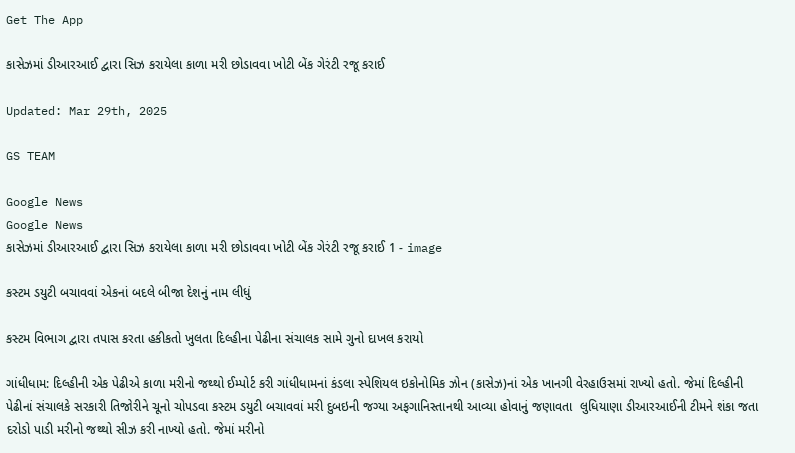Get The App

કાસેઝમાં ડીઆરઆઈ દ્વારા સિઝ કરાયેલા કાળા મરી છોડાવવા ખોટી બેંક ગેરંટી રજૂ કરાઈ

Updated: Mar 29th, 2025

GS TEAM

Google News
Google News
કાસેઝમાં ડીઆરઆઈ દ્વારા સિઝ કરાયેલા કાળા મરી છોડાવવા ખોટી બેંક ગેરંટી રજૂ કરાઈ 1 - image

કસ્ટમ ડયુટી બચાવવાં એકનાં બદલે બીજા દેશનું નામ લીધું

કસ્ટમ વિભાગ દ્વારા તપાસ કરતા હકીકતો ખુલતા દિલ્હીના પેઢીના સંચાલક સામે ગુનો દાખલ કરાયો

ગાંધીધામ: દિલ્હીની એક પેઢીએ કાળા મરીનો જથ્થો ઈમ્પોર્ટ કરી ગાંધીધામનાં કંડલા સ્પેશિયલ ઇકોનોમિક ઝોન (કાસેઝ)નાં એક ખાનગી વેરહાઉસમાં રાખ્યો હતો. જેમાં દિલ્હીની પેઢીનાં સંચાલકે સરકારી તિજોરીને ચૂનો ચોપડવા કસ્ટમ ડયુટી બચાવવાં મરી દુબઇની જગ્યા અફગાનિસ્તાનથી આવ્યા હોવાનું જણાવતા  લુધિયાણા ડીઆરઆઈની ટીમને શંકા જતા દરોડો પાડી મરીનો જથ્થો સીઝ કરી નાખ્યો હતો. જેમાં મરીનો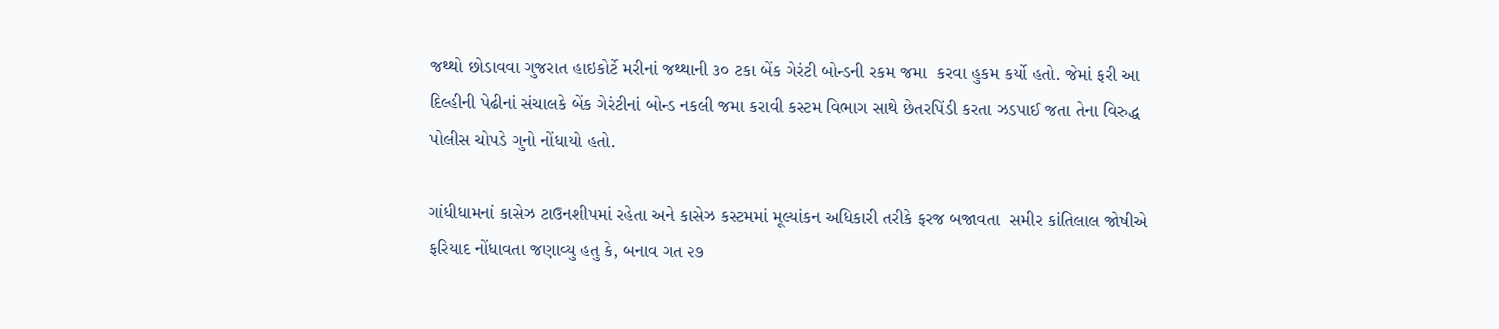જથ્થો છોડાવવા ગુજરાત હાઇકોર્ટે મરીનાં જથ્થાની ૩૦ ટકા બેંક ગેરંટી બોન્ડની રકમ જમા  કરવા હુકમ કર્યો હતો. જેમાં ફરી આ દિલ્હીની પેઢીનાં સંચાલકે બેંક ગેરંટીનાં બોન્ડ નકલી જમા કરાવી કસ્ટમ વિભાગ સાથે છેતરપિંડી કરતા ઝડપાઈ જતા તેના વિરુદ્ધ પોલીસ ચોપડે ગુનો નોંધાયો હતો.

ગાંધીધામનાં કાસેઝ ટાઉનશીપમાં રહેતા અને કાસેઝ કસ્ટમમાં મૂલ્યાંકન અધિકારી તરીકે ફરજ બજાવતા  સમીર કાંતિલાલ જોષીએ ફરિયાદ નોંધાવતા જણાવ્યુ હતુ કે, બનાવ ગત ૨૭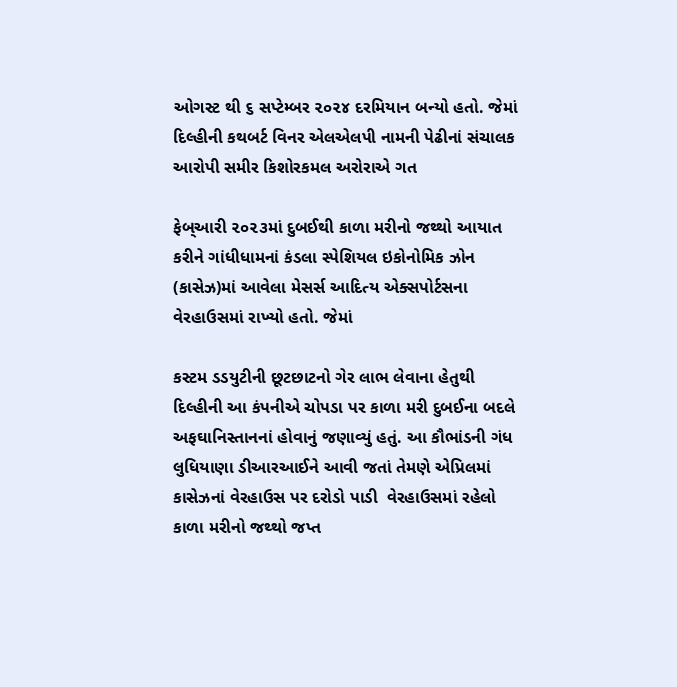ઓગસ્ટ થી ૬ સપ્ટેમ્બર ૨૦૨૪ દરમિયાન બન્યો હતો. જેમાં દિલ્હીની કથબર્ટ વિનર એલએલપી નામની પેઢીનાં સંચાલક આરોપી સમીર કિશોરકમલ અરોરાએ ગત

ફેબ્આરી ૨૦૨૩માં દુબઈથી કાળા મરીનો જથ્થો આયાત કરીને ગાંધીધામનાં કંડલા સ્પેશિયલ ઇકોનોમિક ઝોન (કાસેઝ)માં આવેલા મેસર્સ આદિત્ય એક્સપોર્ટસના વેરહાઉસમાં રાખ્યો હતો. જેમાં

કસ્ટમ ડડયુટીની છૂટછાટનો ગેર લાભ લેવાના હેતુથી દિલ્હીની આ કંપનીએ ચોપડા પર કાળા મરી દુબઈના બદલે અફઘાનિસ્તાનનાં હોવાનું જણાવ્યું હતું. આ કૌભાંડની ગંધ લુધિયાણા ડીઆરઆઈને આવી જતાં તેમણે એપ્રિલમાં કાસેઝનાં વેરહાઉસ પર દરોડો પાડી  વેરહાઉસમાં રહેલો કાળા મરીનો જથ્થો જપ્ત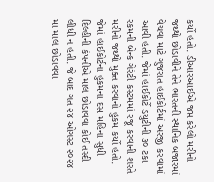કર્યો હતો. ડીઆરઆઈએ જપ્ત કરેલો મરીનો જથ્થો છોડાવીને તેને ભારતની સ્થાનિક બજારમાં વેચવા માટે ગુજરાત હાઈકોર્ટમાં અરજી કરવામાં આવી હતી. જેમાં હાઈકોર્ટે ડયુટીની ૩૦ ટકા રકમની બેન્ક ગેરંટી કસ્ટમમાં રજૂ કરવાની શરતે મરીનો જથ્થો મુક્ત કરવાનો હુકમ કર્યો હતો. જેમાં હાઈકોર્ટના હુકમના દસ મહિના સુધી દિલ્હીની કંપનીએ માલ છોડાવવા કોઈ તસ્દી લીધી ન હતી. જે બાદ ગત ૨૪ ઓગસ્ટ ૨૦૨૪ મા માલ છોડાવવા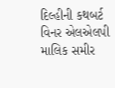દિલ્હીની કથબર્ટ વિનર એલએલપી માલિક સમીર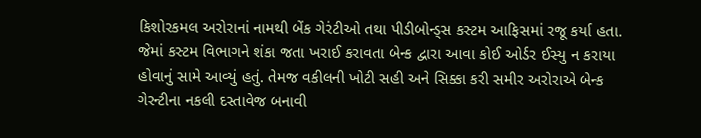કિશોરકમલ અરોરાનાં નામથી બેંક ગેરંટીઓ તથા પીડીબોન્ડ્સ કસ્ટમ આફિસમાં રજૂ કર્યા હતા. જેમાં કસ્ટમ વિભાગને શંકા જતા ખરાઈ કરાવતા બેન્ક દ્વારા આવા કોઈ ઓર્ડર ઈસ્યુ ન કરાયા હોવાનું સામે આવ્યું હતું. તેમજ વકીલની ખોટી સહી અને સિક્કા કરી સમીર અરોરાએ બેન્ક ગેરન્ટીના નકલી દસ્તાવેજ બનાવી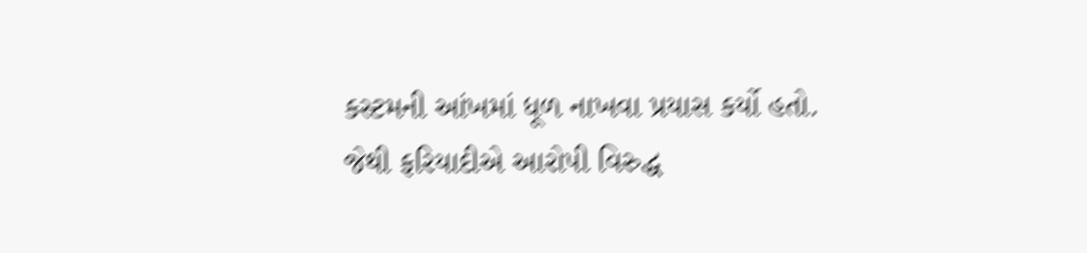કસ્ટમની આંખમાં ધૂળ નાખવા પ્રયાસ કર્યો હતો. જેથી ફરિયાદીએ આરોપી વિરુદ્ધ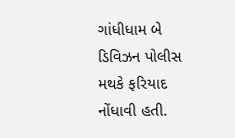ગાંધીધામ બે ડિવિઝન પોલીસ મથકે ફરિયાદ નોંધાવી હતી.